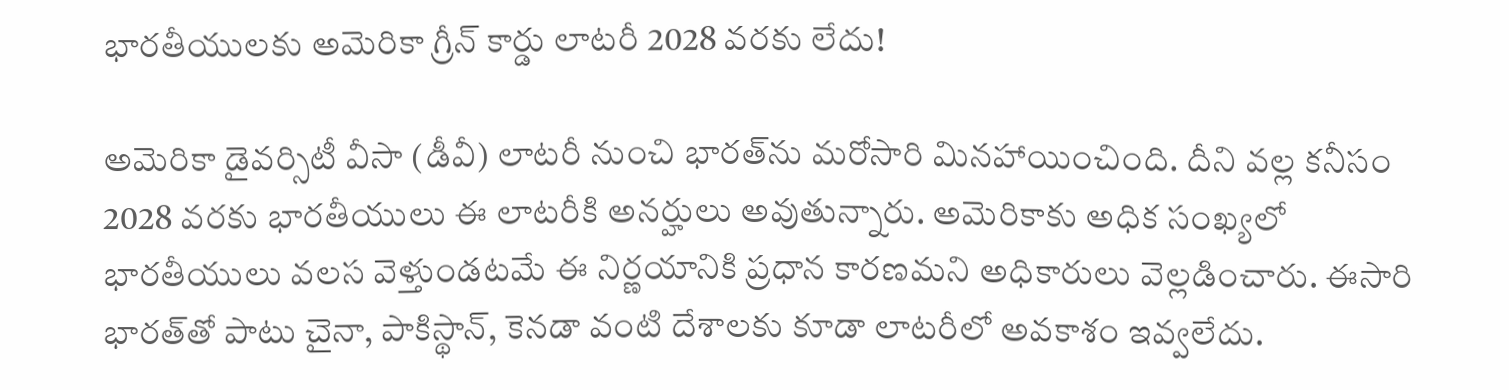భారతీయులకు అమెరికా గ్రీన్ కార్డు లాటరీ 2028 వరకు లేదు!

అమెరికా డైవర్సిటీ వీసా (డీవీ) లాటరీ నుంచి భారత్‌ను మరోసారి మినహాయించింది. దీని వల్ల కనీసం 2028 వరకు భారతీయులు ఈ లాటరీకి అనర్హులు అవుతున్నారు. అమెరికాకు అధిక సంఖ్యలో భారతీయులు వలస వెళ్తుండటమే ఈ నిర్ణయానికి ప్రధాన కారణమని అధికారులు వెల్లడించారు. ఈసారి భారత్‌తో పాటు చైనా, పాకిస్థాన్, కెనడా వంటి దేశాలకు కూడా లాటరీలో అవకాశం ఇవ్వలేదు.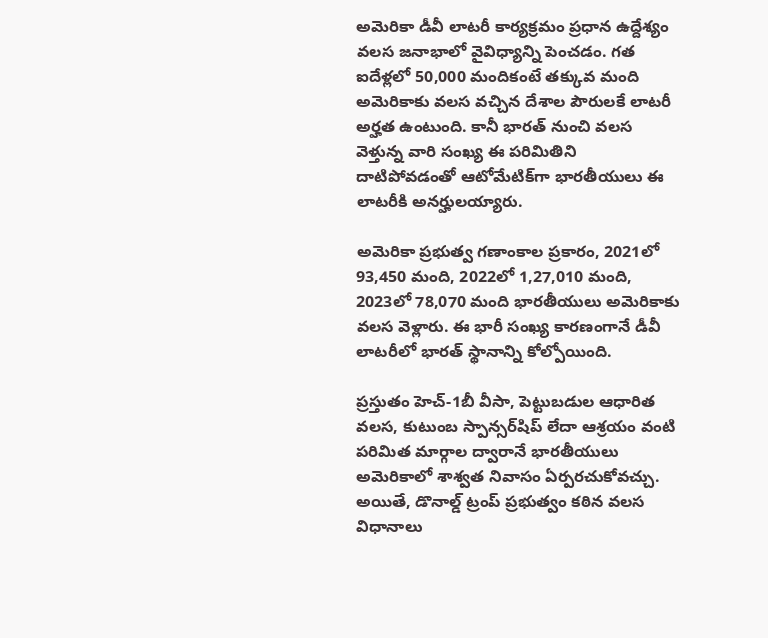అమెరికా డీవీ లాటరీ కార్యక్రమం ప్రధాన ఉద్దేశ్యం వలస జనాభాలో వైవిధ్యాన్ని పెంచడం. గత ఐదేళ్లలో 50,000 మందికంటే తక్కువ మంది అమెరికాకు వలస వచ్చిన దేశాల పౌరులకే లాటరీ అర్హత ఉంటుంది. కానీ భారత్ నుంచి వలస వెళ్తున్న వారి సంఖ్య ఈ పరిమితిని దాటిపోవడంతో ఆటోమేటిక్‌గా భారతీయులు ఈ లాటరీకి అనర్హులయ్యారు.

అమెరికా ప్రభుత్వ గణాంకాల ప్రకారం, 2021లో 93,450 మంది, 2022లో 1,27,010 మంది, 2023లో 78,070 మంది భారతీయులు అమెరికాకు వలస వెళ్లారు. ఈ భారీ సంఖ్య కారణంగానే డీవీ లాటరీలో భారత్ స్థానాన్ని కోల్పోయింది.

ప్రస్తుతం హెచ్-1బీ వీసా, పెట్టుబడుల ఆధారిత వలస, కుటుంబ స్పాన్సర్‌షిప్ లేదా ఆశ్రయం వంటి పరిమిత మార్గాల ద్వారానే భారతీయులు అమెరికాలో శాశ్వత నివాసం ఏర్పరచుకోవచ్చు. అయితే, డొనాల్డ్ ట్రంప్ ప్రభుత్వం కఠిన వలస విధానాలు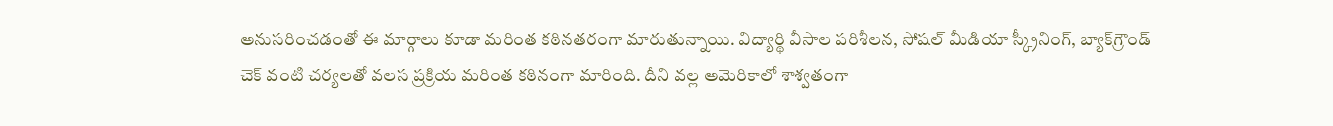అనుసరించడంతో ఈ మార్గాలు కూడా మరింత కఠినతరంగా మారుతున్నాయి. విద్యార్థి వీసాల పరిశీలన, సోషల్ మీడియా స్క్రీనింగ్, బ్యాక్‌గ్రౌండ్ చెక్ వంటి చర్యలతో వలస ప్రక్రియ మరింత కఠినంగా మారింది. దీని వల్ల అమెరికాలో శాశ్వతంగా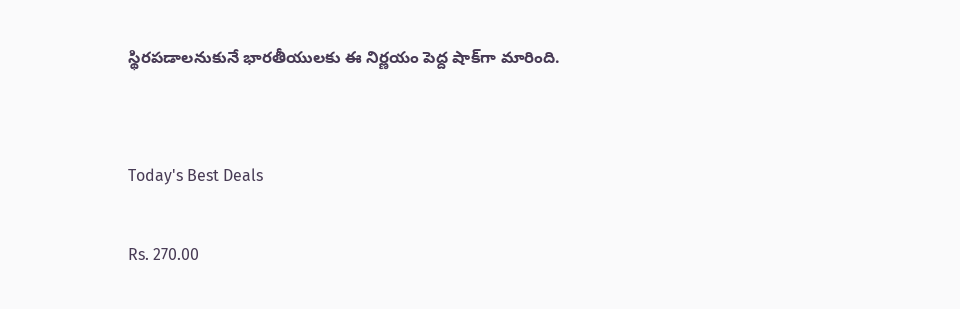స్థిరపడాలనుకునే భారతీయులకు ఈ నిర్ణయం పెద్ద షాక్‌గా మారింది.


Today's Best Deals

Rs. 270.00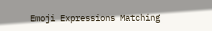Emoji Expressions Matching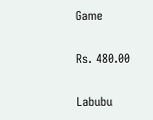Game

Rs. 480.00

Labubu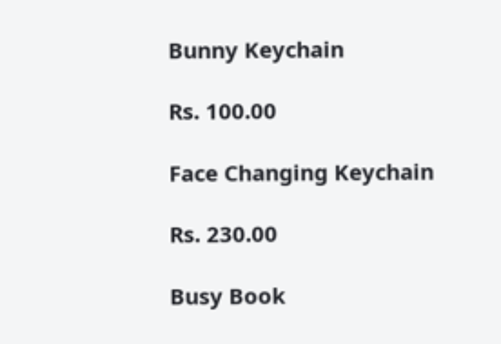Bunny Keychain

Rs. 100.00

Face Changing Keychain

Rs. 230.00

Busy Book